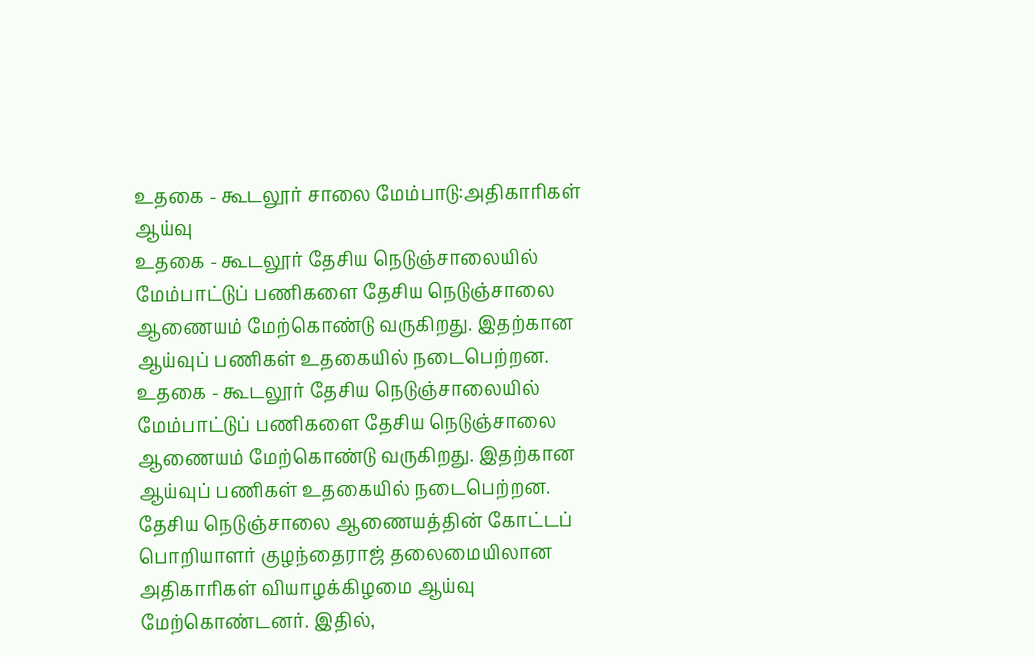உதகை - கூடலூர் சாலை மேம்பாடு:அதிகாரிகள் ஆய்வு
உதகை - கூடலூர் தேசிய நெடுஞ்சாலையில் மேம்பாட்டுப் பணிகளை தேசிய நெடுஞ்சாலை ஆணையம் மேற்கொண்டு வருகிறது. இதற்கான ஆய்வுப் பணிகள் உதகையில் நடைபெற்றன.
உதகை - கூடலூர் தேசிய நெடுஞ்சாலையில் மேம்பாட்டுப் பணிகளை தேசிய நெடுஞ்சாலை ஆணையம் மேற்கொண்டு வருகிறது. இதற்கான ஆய்வுப் பணிகள் உதகையில் நடைபெற்றன.
தேசிய நெடுஞ்சாலை ஆணையத்தின் கோட்டப் பொறியாளர் குழந்தைராஜ் தலைமையிலான அதிகாரிகள் வியாழக்கிழமை ஆய்வு மேற்கொண்டனர். இதில்,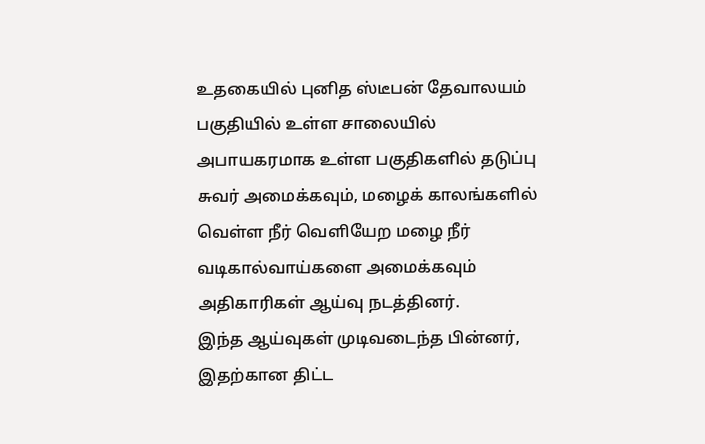உதகையில் புனித ஸ்டீபன் தேவாலயம் பகுதியில் உள்ள சாலையில் அபாயகரமாக உள்ள பகுதிகளில் தடுப்பு சுவர் அமைக்கவும், மழைக் காலங்களில் வெள்ள நீர் வெளியேற மழை நீர் வடிகால்வாய்களை அமைக்கவும் அதிகாரிகள் ஆய்வு நடத்தினர்.
இந்த ஆய்வுகள் முடிவடைந்த பின்னர், இதற்கான திட்ட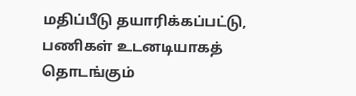மதிப்பீடு தயாரிக்கப்பட்டு, பணிகள் உடனடியாகத் தொடங்கும்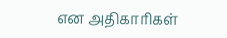என அதிகாரிகள்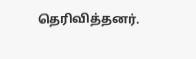தெரிவித்தனர்.